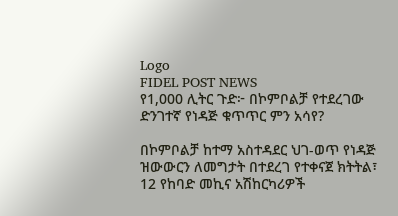Logo
FIDEL POST NEWS
የ1,000 ሊትር ጉድ፦ በኮምቦልቻ የተደረገው ድንገተኛ የነዳጅ ቁጥጥር ምን አሳየ?

በኮምቦልቻ ከተማ አስተዳደር ህገ-ወጥ የነዳጅ ዝውውርን ለመግታት በተደረገ የተቀናጀ ክትትል፣ 12 የከባድ መኪና አሽከርካሪዎች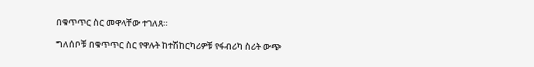በቁጥጥር ስር መዋላቸው ተገለጸ።

ግለሰቦቹ በቁጥጥር ስር የዋሉት ከተሽከርካሪዎቹ የፋብሪካ ስሪት ውጭ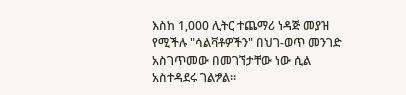እስከ 1,000 ሊትር ተጨማሪ ነዳጅ መያዝ የሚችሉ "ሳልቫቶዎችን" በህገ-ወጥ መንገድ አስገጥመው በመገኘታቸው ነው ሲል አስተዳደሩ ገልፇል።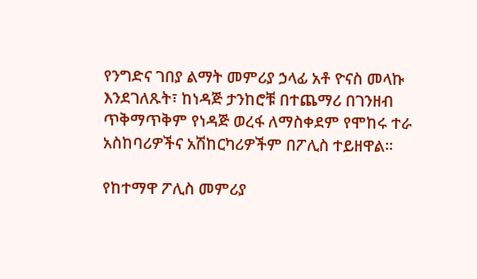የንግድና ገበያ ልማት መምሪያ ኃላፊ አቶ ዮናስ መላኩ እንደገለጹት፣ ከነዳጅ ታንከሮቹ በተጨማሪ በገንዘብ ጥቅማጥቅም የነዳጅ ወረፋ ለማስቀደም የሞከሩ ተራ አስከባሪዎችና አሽከርካሪዎችም በፖሊስ ተይዘዋል።

የከተማዋ ፖሊስ መምሪያ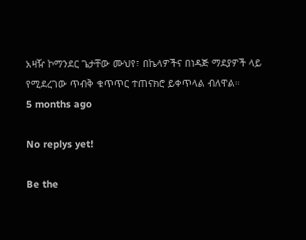አዛዥ ኮማንደር ጌታቸው ሙህየ፣ በኬላዎችና በነዳጅ ማደያዎች ላይ የሚደረገው ጥብቅ ቁጥጥር ተጠናክሮ ይቀጥላል ብለዋል።
5 months ago

No replys yet!

Be the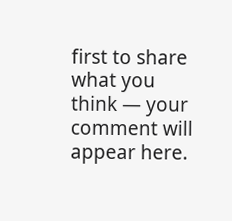first to share what you think — your comment will appear here.